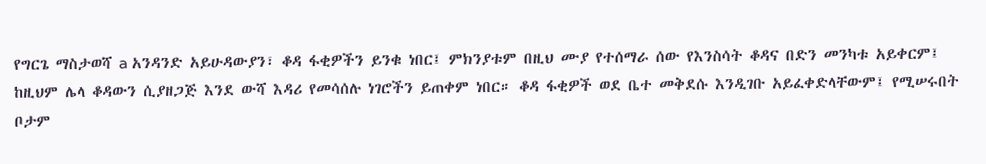የግርጌ ማስታወሻ a አንዳንድ አይሁዳውያን፣ ቆዳ ፋቂዎችን ይንቁ ነበር፤ ምክንያቱም በዚህ ሙያ የተሰማራ ሰው የእንስሳት ቆዳና በድን መንካቱ አይቀርም፤ ከዚህም ሌላ ቆዳውን ሲያዘጋጅ እንደ ውሻ እዳሪ የመሳሰሉ ነገሮችን ይጠቀም ነበር። ቆዳ ፋቂዎች ወደ ቤተ መቅደሱ እንዲገቡ አይፈቀድላቸውም፤ የሚሠሩበት ቦታም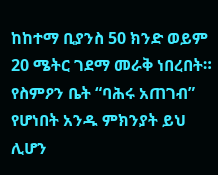ከከተማ ቢያንስ 50 ክንድ ወይም 20 ሜትር ገደማ መራቅ ነበረበት። የስምዖን ቤት “ባሕሩ አጠገብ” የሆነበት አንዱ ምክንያት ይህ ሊሆን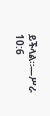ይችላል።—ሥራ 10:6